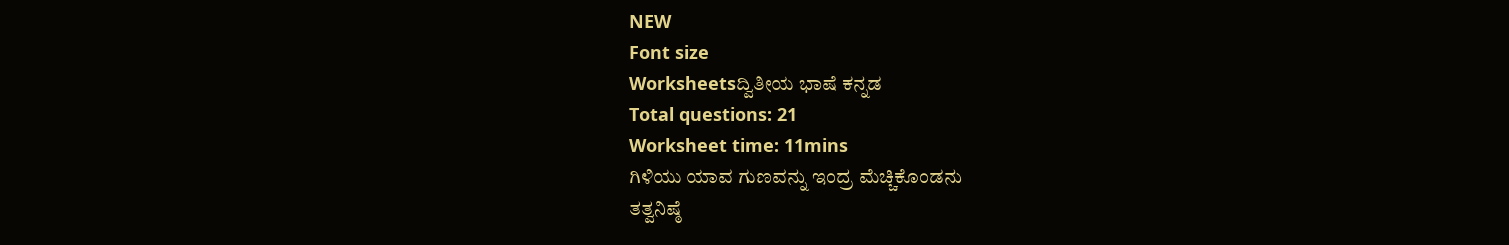NEW
Font size
Worksheetsದ್ವಿತೀಯ ಭಾಷೆ ಕನ್ನಡ
Total questions: 21
Worksheet time: 11mins
ಗಿಳಿಯು ಯಾವ ಗುಣವನ್ನು ಇಂದ್ರ ಮೆಚ್ಚಿಕೊಂಡನು
ತತ್ವನಿಷ್ಠೆ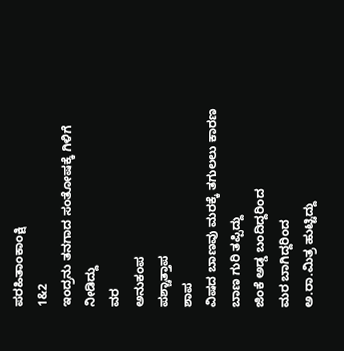ಪರಹಿತಾಂಕಾಂಕ್ಷಿ
1&2
ಇಂದ್ರನು ತನಗಾದ ಸಂತೋಷಕ್ಕೆ ಗಿಳಿಗೆ ನೀಡಿದ್ದು
ವರ
ಅನುಕಂಪ
ಪಶ್ಚಾತ್ತಾಪ
ಶಾಪ
ವಿಷದ ಬಾಣವು ಮರಕ್ಕೆ ತಗುಲಲು ಕಾರಣ
ಬಾಣ ಗುರಿ ತಪ್ಪಿದ್ದು
ಜಿಂಕೆ ಅಡ್ಡ ಬಂದಿದ್ದರಿಂದ
ಮರ ಬಾಗಿದ್ದರಿಂದ
ಅ.ರಾ.ಮಿತ್ರ ಹುಟ್ಟಿದ್ದು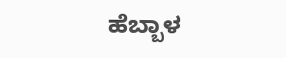ಹೆಬ್ಬಾಳ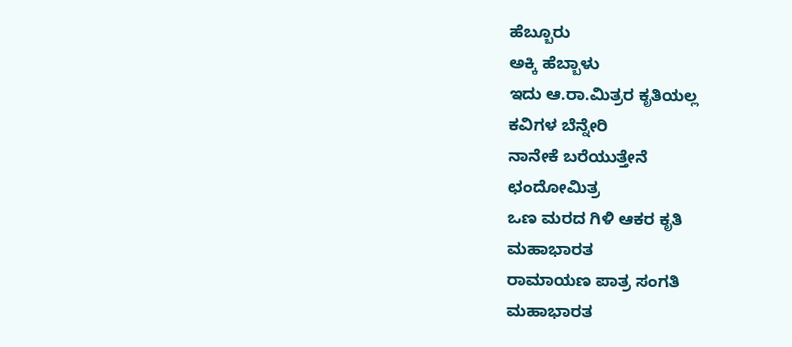ಹೆಬ್ಬೂರು
ಅಕ್ಕಿ ಹೆಬ್ಬಾಳು
ಇದು ಆ.ರಾ.ಮಿತ್ರರ ಕೃತಿಯಲ್ಲ
ಕವಿಗಳ ಬೆನ್ನೇರಿ
ನಾನೇಕೆ ಬರೆಯುತ್ತೇನೆ
ಛಂದೋಮಿತ್ರ
ಒಣ ಮರದ ಗಿಳಿ ಆಕರ ಕೃತಿ
ಮಹಾಭಾರತ
ರಾಮಾಯಣ ಪಾತ್ರ ಸಂಗತಿ
ಮಹಾಭಾರತ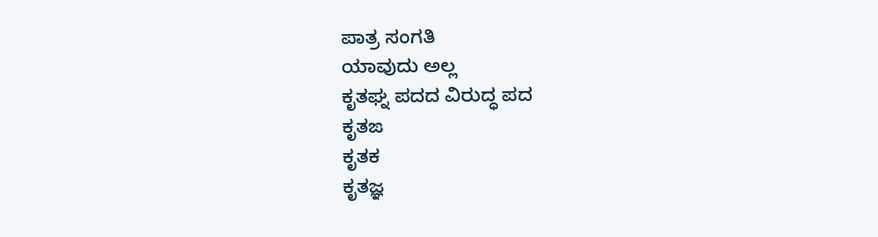ಪಾತ್ರ ಸಂಗತಿ
ಯಾವುದು ಅಲ್ಲ
ಕೃತಘ್ನ ಪದದ ವಿರುದ್ಧ ಪದ
ಕೃತಙ
ಕೃತಕ
ಕೃತಜ್ಞ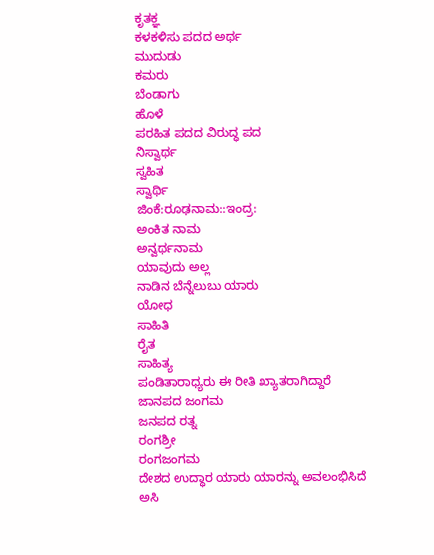ಕೃತಕ್ಞ
ಕಳಕಳಿಸು ಪದದ ಅರ್ಥ
ಮುದುಡು
ಕಮರು
ಬೆಂಡಾಗು
ಹೊಳೆ
ಪರಹಿತ ಪದದ ವಿರುದ್ಧ ಪದ
ನಿಸ್ವಾರ್ಥ
ಸ್ವಹಿತ
ಸ್ವಾರ್ಥಿ
ಜಿಂಕೆ:ರೂಢನಾಮ::ಇಂದ್ರ:
ಅಂಕಿತ ನಾಮ
ಅನ್ವರ್ಥನಾಮ
ಯಾವುದು ಅಲ್ಲ
ನಾಡಿನ ಬೆನ್ನೆಲುಬು ಯಾರು
ಯೋಧ
ಸಾಹಿತಿ
ರೈತ
ಸಾಹಿತ್ಯ
ಪಂಡಿತಾರಾಧ್ಯರು ಈ ರೀತಿ ಖ್ಯಾತರಾಗಿದ್ದಾರೆ
ಜಾನಪದ ಜಂಗಮ
ಜನಪದ ರತ್ನ
ರಂಗಶ್ರೀ
ರಂಗಜಂಗಮ
ದೇಶದ ಉದ್ಧಾರ ಯಾರು ಯಾರನ್ನು ಅವಲಂಭಿಸಿದೆ
ಅಸಿ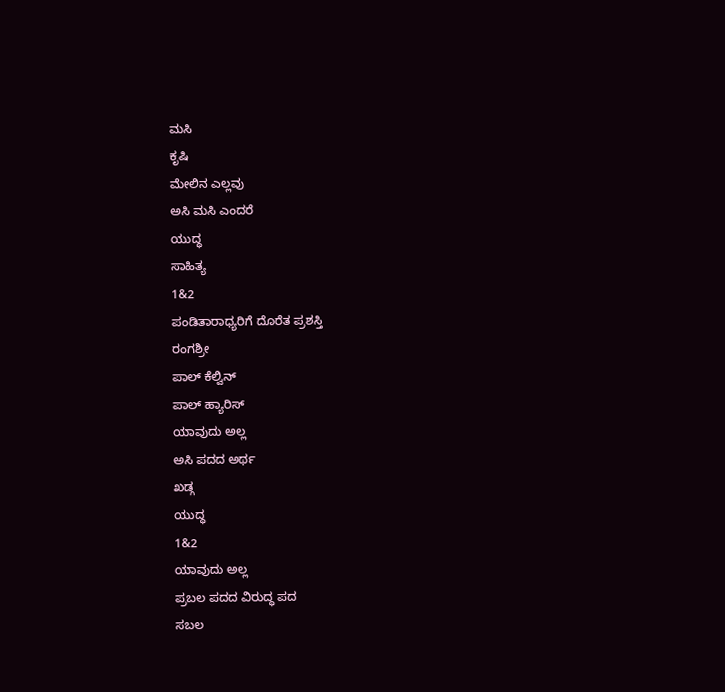ಮಸಿ
ಕೃಷಿ
ಮೇಲಿನ ಎಲ್ಲವು
ಅಸಿ ಮಸಿ ಎಂದರೆ
ಯುದ್ಧ
ಸಾಹಿತ್ಯ
1&2
ಪಂಡಿತಾರಾಧ್ಯರಿಗೆ ದೊರೆತ ಪ್ರಶಸ್ತಿ
ರಂಗಶ್ರೀ
ಪಾಲ್ ಕೆಲ್ವಿನ್
ಪಾಲ್ ಹ್ಯಾರಿಸ್
ಯಾವುದು ಅಲ್ಲ
ಅಸಿ ಪದದ ಅರ್ಥ
ಖಡ್ಗ
ಯುದ್ಧ
1&2
ಯಾವುದು ಅಲ್ಲ
ಪ್ರಬಲ ಪದದ ವಿರುದ್ಧ ಪದ
ಸಬಲ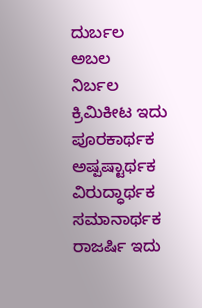ದುರ್ಬಲ
ಅಬಲ
ನಿರ್ಬಲ
ಕ್ರಿಮಿಕೀಟ ಇದು
ಪೂರಕಾರ್ಥಕ
ಅಷ್ಪಷ್ಟಾರ್ಥಕ
ವಿರುದ್ಧಾರ್ಥಕ
ಸಮಾನಾರ್ಥಕ
ರಾಜರ್ಷಿ ಇದು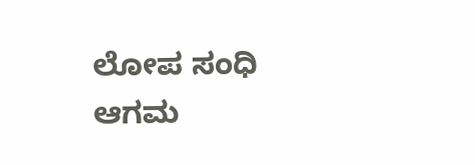ಲೋಪ ಸಂಧಿ
ಆಗಮ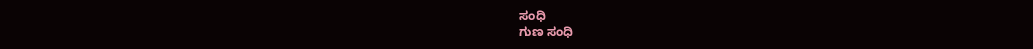ಸಂಧಿ
ಗುಣ ಸಂಧಿ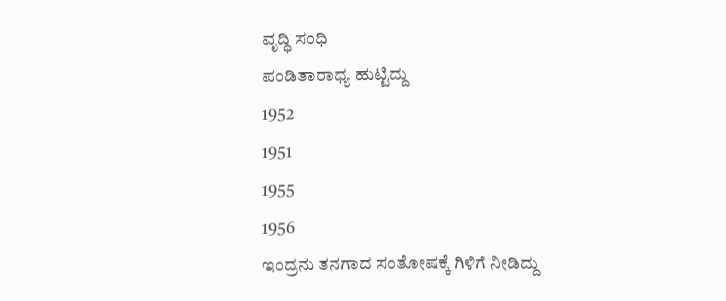ವೃದ್ಧಿ ಸಂಧಿ
ಪಂಡಿತಾರಾಧ್ಯ ಹುಟ್ಟಿದ್ದು
1952
1951
1955
1956
ಇಂದ್ರನು ತನಗಾದ ಸಂತೋಷಕ್ಕೆ ಗಿಳಿಗೆ ನೀಡಿದ್ದು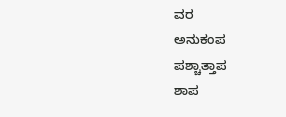ವರ
ಅನುಕಂಪ
ಪಶ್ಚಾತ್ತಾಪ
ಶಾಪ